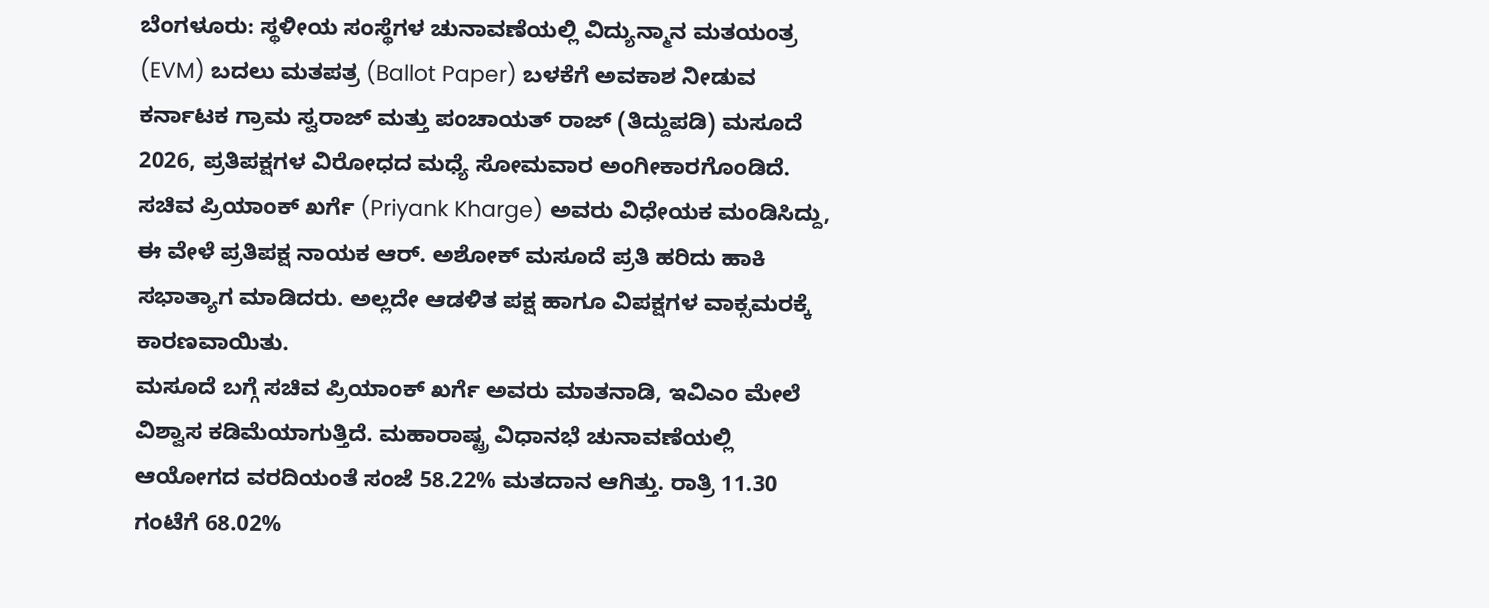ಬೆಂಗಳೂರು: ಸ್ಥಳೀಯ ಸಂಸ್ಥೆಗಳ ಚುನಾವಣೆಯಲ್ಲಿ ವಿದ್ಯುನ್ಮಾನ ಮತಯಂತ್ರ (EVM) ಬದಲು ಮತಪತ್ರ (Ballot Paper) ಬಳಕೆಗೆ ಅವಕಾಶ ನೀಡುವ ಕರ್ನಾಟಕ ಗ್ರಾಮ ಸ್ವರಾಜ್ ಮತ್ತು ಪಂಚಾಯತ್ ರಾಜ್ (ತಿದ್ದುಪಡಿ) ಮಸೂದೆ 2026, ಪ್ರತಿಪಕ್ಷಗಳ ವಿರೋಧದ ಮಧ್ಯೆ ಸೋಮವಾರ ಅಂಗೀಕಾರಗೊಂಡಿದೆ. ಸಚಿವ ಪ್ರಿಯಾಂಕ್ ಖರ್ಗೆ (Priyank Kharge) ಅವರು ವಿಧೇಯಕ ಮಂಡಿಸಿದ್ದು, ಈ ವೇಳೆ ಪ್ರತಿಪಕ್ಷ ನಾಯಕ ಆರ್. ಅಶೋಕ್ ಮಸೂದೆ ಪ್ರತಿ ಹರಿದು ಹಾಕಿ ಸಭಾತ್ಯಾಗ ಮಾಡಿದರು. ಅಲ್ಲದೇ ಆಡಳಿತ ಪಕ್ಷ ಹಾಗೂ ವಿಪಕ್ಷಗಳ ವಾಕ್ಸಮರಕ್ಕೆ ಕಾರಣವಾಯಿತು.
ಮಸೂದೆ ಬಗ್ಗೆ ಸಚಿವ ಪ್ರಿಯಾಂಕ್ ಖರ್ಗೆ ಅವರು ಮಾತನಾಡಿ, ಇವಿಎಂ ಮೇಲೆ ವಿಶ್ವಾಸ ಕಡಿಮೆಯಾಗುತ್ತಿದೆ. ಮಹಾರಾಷ್ಟ್ರ ವಿಧಾನಭೆ ಚುನಾವಣೆಯಲ್ಲಿ ಆಯೋಗದ ವರದಿಯಂತೆ ಸಂಜೆ 58.22% ಮತದಾನ ಆಗಿತ್ತು. ರಾತ್ರಿ 11.30 ಗಂಟೆಗೆ 68.02%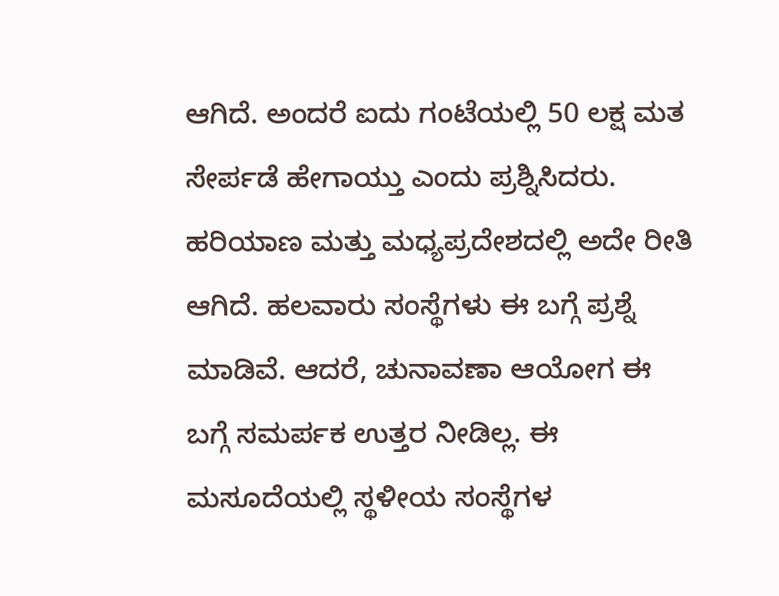ಆಗಿದೆ. ಅಂದರೆ ಐದು ಗಂಟೆಯಲ್ಲಿ 50 ಲಕ್ಷ ಮತ ಸೇರ್ಪಡೆ ಹೇಗಾಯ್ತು ಎಂದು ಪ್ರಶ್ನಿಸಿದರು.
ಹರಿಯಾಣ ಮತ್ತು ಮಧ್ಯಪ್ರದೇಶದಲ್ಲಿ ಅದೇ ರೀತಿ ಆಗಿದೆ. ಹಲವಾರು ಸಂಸ್ಥೆಗಳು ಈ ಬಗ್ಗೆ ಪ್ರಶ್ನೆ ಮಾಡಿವೆ. ಆದರೆ, ಚುನಾವಣಾ ಆಯೋಗ ಈ ಬಗ್ಗೆ ಸಮರ್ಪಕ ಉತ್ತರ ನೀಡಿಲ್ಲ. ಈ ಮಸೂದೆಯಲ್ಲಿ ಸ್ಥಳೀಯ ಸಂಸ್ಥೆಗಳ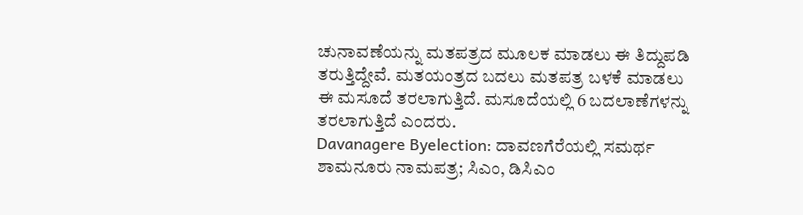ಚುನಾವಣೆಯನ್ನು ಮತಪತ್ರದ ಮೂಲಕ ಮಾಡಲು ಈ ತಿದ್ದುಪಡಿ ತರುತ್ತಿದ್ದೇವೆ. ಮತಯಂತ್ರದ ಬದಲು ಮತಪತ್ರ ಬಳಕೆ ಮಾಡಲು ಈ ಮಸೂದೆ ತರಲಾಗುತ್ತಿದೆ. ಮಸೂದೆಯಲ್ಲಿ 6 ಬದಲಾಣೆಗಳನ್ನು ತರಲಾಗುತ್ತಿದೆ ಎಂದರು.
Davanagere Byelection: ದಾವಣಗೆರೆಯಲ್ಲಿ ಸಮರ್ಥ ಶಾಮನೂರು ನಾಮಪತ್ರ; ಸಿಎಂ, ಡಿಸಿಎಂ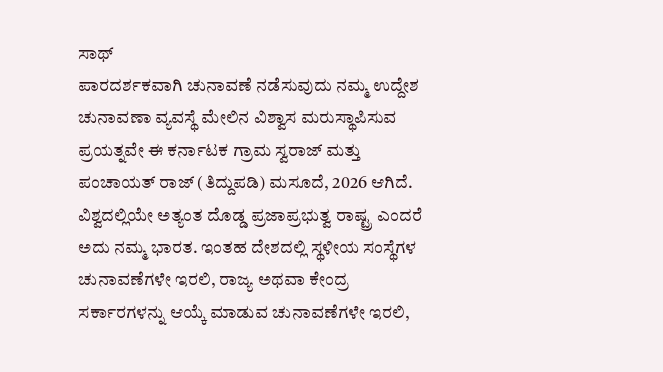ಸಾಥ್
ಪಾರದರ್ಶಕವಾಗಿ ಚುನಾವಣೆ ನಡೆಸುವುದು ನಮ್ಮ ಉದ್ದೇಶ
ಚುನಾವಣಾ ವ್ಯವಸ್ಥೆ ಮೇಲಿನ ವಿಶ್ವಾಸ ಮರುಸ್ಥಾಪಿಸುವ ಪ್ರಯತ್ನವೇ ಈ ಕರ್ನಾಟಕ ಗ್ರಾಮ ಸ್ವರಾಜ್ ಮತ್ತು ಪಂಚಾಯತ್ ರಾಜ್ (ತಿದ್ದುಪಡಿ) ಮಸೂದೆ, 2026 ಆಗಿದೆ. ವಿಶ್ವದಲ್ಲಿಯೇ ಅತ್ಯಂತ ದೊಡ್ಡ ಪ್ರಜಾಪ್ರಭುತ್ವ ರಾಷ್ಟ್ರ ಎಂದರೆ ಅದು ನಮ್ಮ ಭಾರತ. ಇಂತಹ ದೇಶದಲ್ಲಿ ಸ್ಥಳೀಯ ಸಂಸ್ಥೆಗಳ ಚುನಾವಣೆಗಳೇ ಇರಲಿ, ರಾಜ್ಯ ಅಥವಾ ಕೇಂದ್ರ ಸರ್ಕಾರಗಳನ್ನು ಆಯ್ಕೆ ಮಾಡುವ ಚುನಾವಣೆಗಳೇ ಇರಲಿ,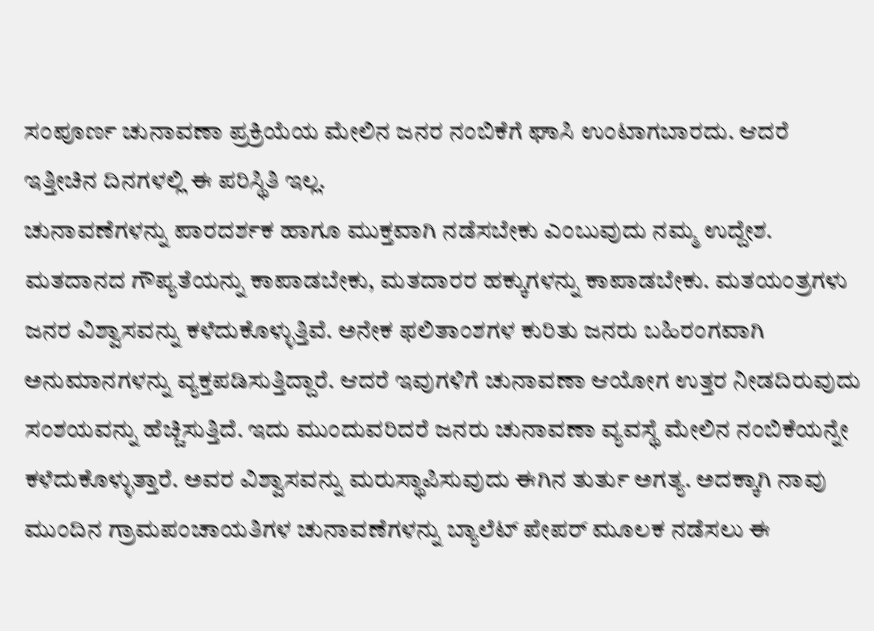ಸಂಪೂರ್ಣ ಚುನಾವಣಾ ಪ್ರಕ್ರಿಯೆಯ ಮೇಲಿನ ಜನರ ನಂಬಿಕೆಗೆ ಘಾಸಿ ಉಂಟಾಗಬಾರದು. ಆದರೆ ಇತ್ತೀಚಿನ ದಿನಗಳಲ್ಲಿ ಈ ಪರಿಸ್ಥಿತಿ ಇಲ್ಲ.
ಚುನಾವಣೆಗಳನ್ನು ಪಾರದರ್ಶಕ ಹಾಗೂ ಮುಕ್ತವಾಗಿ ನಡೆಸಬೇಕು ಎಂಬುವುದು ನಮ್ಮ ಉದ್ದೇಶ. ಮತದಾನದ ಗೌಪ್ಯತೆಯನ್ನು ಕಾಪಾಡಬೇಕು, ಮತದಾರರ ಹಕ್ಕುಗಳನ್ನು ಕಾಪಾಡಬೇಕು. ಮತಯಂತ್ರಗಳು ಜನರ ವಿಶ್ವಾಸವನ್ನು ಕಳೆದುಕೊಳ್ಳುತ್ತಿವೆ. ಅನೇಕ ಫಲಿತಾಂಶಗಳ ಕುರಿತು ಜನರು ಬಹಿರಂಗವಾಗಿ ಅನುಮಾನಗಳನ್ನು ವ್ಯಕ್ತಪಡಿಸುತ್ತಿದ್ದಾರೆ. ಆದರೆ ಇವುಗಳಿಗೆ ಚುನಾವಣಾ ಆಯೋಗ ಉತ್ತರ ನೀಡದಿರುವುದು ಸಂಶಯವನ್ನು ಹೆಚ್ಚಿಸುತ್ತಿದೆ. ಇದು ಮುಂದುವರಿದರೆ ಜನರು ಚುನಾವಣಾ ವ್ಯವಸ್ಥೆ ಮೇಲಿನ ನಂಬಿಕೆಯನ್ನೇ ಕಳೆದುಕೊಳ್ಳುತ್ತಾರೆ. ಅವರ ವಿಶ್ವಾಸವನ್ನು ಮರುಸ್ಥಾಪಿಸುವುದು ಈಗಿನ ತುರ್ತು ಅಗತ್ಯ. ಅದಕ್ಕಾಗಿ ನಾವು ಮುಂದಿನ ಗ್ರಾಮಪಂಚಾಯತಿಗಳ ಚುನಾವಣೆಗಳನ್ನು ಬ್ಯಾಲೆಟ್ ಪೇಪರ್ ಮೂಲಕ ನಡೆಸಲು ಈ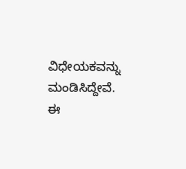ವಿಧೇಯಕವನ್ನು ಮಂಡಿಸಿದ್ದೇವೆ.
ಈ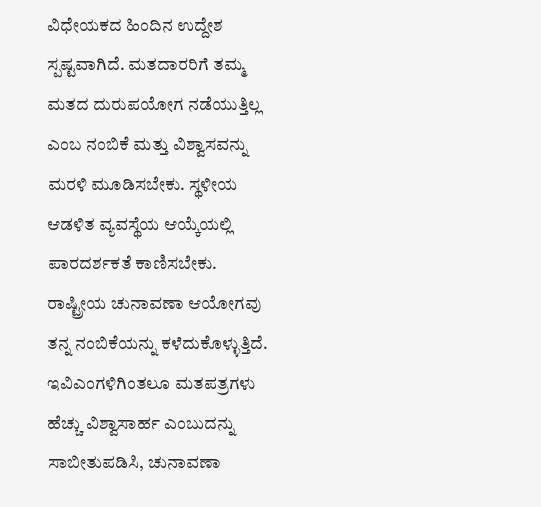ವಿಧೇಯಕದ ಹಿಂದಿನ ಉದ್ದೇಶ ಸ್ಪಷ್ಟವಾಗಿದೆ. ಮತದಾರರಿಗೆ ತಮ್ಮ ಮತದ ದುರುಪಯೋಗ ನಡೆಯುತ್ತಿಲ್ಲ ಎಂಬ ನಂಬಿಕೆ ಮತ್ತು ವಿಶ್ವಾಸವನ್ನು ಮರಳಿ ಮೂಡಿಸಬೇಕು. ಸ್ಥಳೀಯ ಆಡಳಿತ ವ್ಯವಸ್ಥೆಯ ಆಯ್ಕೆಯಲ್ಲಿ ಪಾರದರ್ಶಕತೆ ಕಾಣಿಸಬೇಕು. ರಾಷ್ಟ್ರೀಯ ಚುನಾವಣಾ ಆಯೋಗವು ತನ್ನ ನಂಬಿಕೆಯನ್ನು ಕಳೆದುಕೊಳ್ಳುತ್ತಿದೆ. ಇವಿಎಂಗಳಿಗಿಂತಲೂ ಮತಪತ್ರಗಳು ಹೆಚ್ಚು ವಿಶ್ವಾಸಾರ್ಹ ಎಂಬುದನ್ನು ಸಾಬೀತುಪಡಿಸಿ, ಚುನಾವಣಾ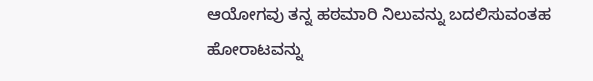ಆಯೋಗವು ತನ್ನ ಹಠಮಾರಿ ನಿಲುವನ್ನು ಬದಲಿಸುವಂತಹ ಹೋರಾಟವನ್ನು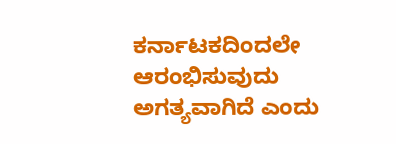ಕರ್ನಾಟಕದಿಂದಲೇ ಆರಂಭಿಸುವುದು ಅಗತ್ಯವಾಗಿದೆ ಎಂದು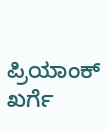ಪ್ರಿಯಾಂಕ್ ಖರ್ಗೆ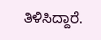ತಿಳಿಸಿದ್ದಾರೆ.